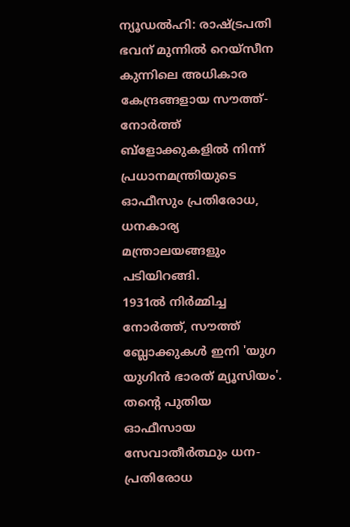ന്യൂഡൽഹി: രാഷ്ട്രപതി ഭവന് മുന്നിൽ റെയ്സീന കുന്നിലെ അധികാര കേന്ദ്രങ്ങളായ സൗത്ത്-നോർത്ത് ബ്ളോക്കുകളിൽ നിന്ന് പ്രധാനമന്ത്രിയുടെ ഓഫീസും പ്രതിരോധ, ധനകാര്യ മന്ത്രാലയങ്ങളും പടിയിറങ്ങി.
1931ൽ നിർമ്മിച്ച നോർത്ത്, സൗത്ത് ബ്ലോക്കുകൾ ഇനി 'യുഗ യുഗിൻ ഭാരത് മ്യൂസിയം'.
തന്റെ പുതിയ ഓഫീസായ സേവാതീർത്ഥും ധന-പ്രതിരോധ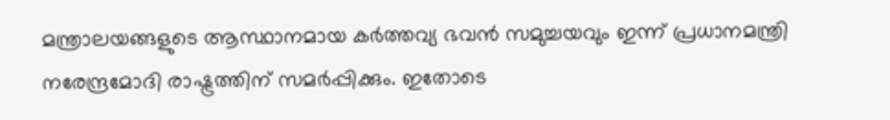മന്ത്രാലയങ്ങളുടെ ആസ്ഥാനമായ കർത്തവ്യ ഭവൻ സമുച്ചയവും ഇന്ന് പ്രധാനമന്ത്രി നരേന്ദ്രമോദി രാഷ്ട്രത്തിന് സമർപ്പിക്കും. ഇതോടെ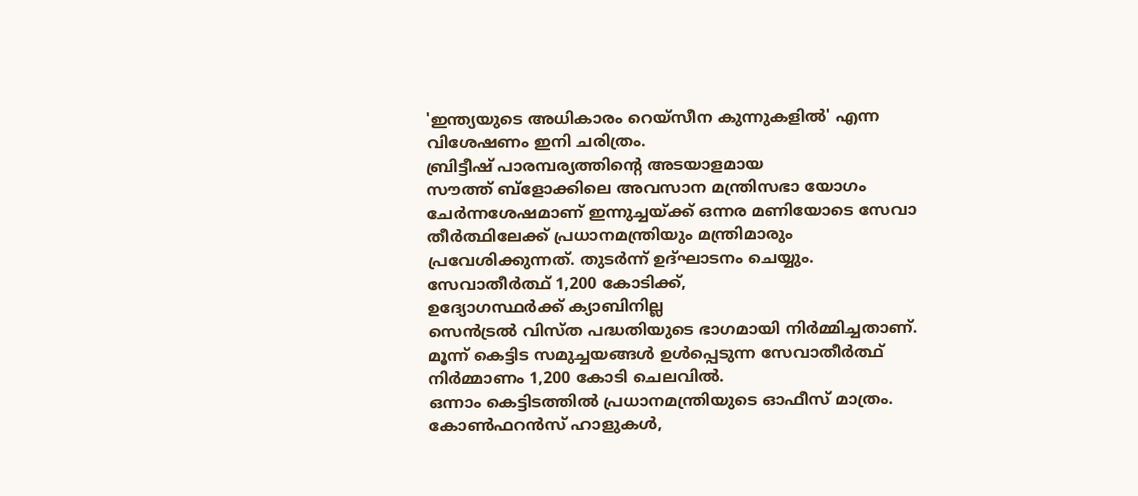'ഇന്ത്യയുടെ അധികാരം റെയ്സീന കുന്നുകളിൽ' എന്ന വിശേഷണം ഇനി ചരിത്രം.
ബ്രിട്ടീഷ് പാരമ്പര്യത്തിന്റെ അടയാളമായ
സൗത്ത് ബ്ളോക്കിലെ അവസാന മന്ത്രിസഭാ യോഗം ചേർന്നശേഷമാണ് ഇന്നുച്ചയ്ക്ക് ഒന്നര മണിയോടെ സേവാ തീർത്ഥിലേക്ക് പ്രധാനമന്ത്രിയും മന്ത്രിമാരും പ്രവേശിക്കുന്നത്. തുടർന്ന് ഉദ്ഘാടനം ചെയ്യും.
സേവാതീർത്ഥ് 1,200 കോടിക്ക്,
ഉദ്യോഗസ്ഥർക്ക് ക്യാബിനില്ല
സെൻട്രൽ വിസ്ത പദ്ധതിയുടെ ഭാഗമായി നിർമ്മിച്ചതാണ്. മൂന്ന് കെട്ടിട സമുച്ചയങ്ങൾ ഉൾപ്പെടുന്ന സേവാതീർത്ഥ് നിർമ്മാണം 1,200 കോടി ചെലവിൽ.
ഒന്നാം കെട്ടിടത്തിൽ പ്രധാനമന്ത്രിയുടെ ഓഫീസ് മാത്രം. കോൺഫറൻസ് ഹാളുകൾ,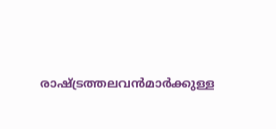രാഷ്ട്രത്തലവൻമാർക്കുള്ള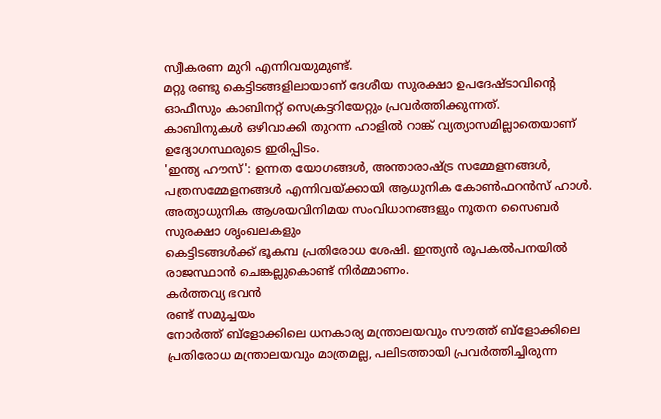സ്വീകരണ മുറി എന്നിവയുമുണ്ട്.
മറ്റു രണ്ടു കെട്ടിടങ്ങളിലായാണ് ദേശീയ സുരക്ഷാ ഉപദേഷ്ടാവിന്റെ ഓഫീസും കാബിനറ്റ് സെക്രട്ടറിയേറ്റും പ്രവർത്തിക്കുന്നത്.
കാബിനുകൾ ഒഴിവാക്കി തുറന്ന ഹാളിൽ റാങ്ക് വ്യത്യാസമില്ലാതെയാണ് ഉദ്യോഗസ്ഥരുടെ ഇരിപ്പിടം.
'ഇന്ത്യ ഹൗസ്': ഉന്നത യോഗങ്ങൾ, അന്താരാഷ്ട്ര സമ്മേളനങ്ങൾ, പത്രസമ്മേളനങ്ങൾ എന്നിവയ്ക്കായി ആധുനിക കോൺഫറൻസ് ഹാൾ.
അത്യാധുനിക ആശയവിനിമയ സംവിധാനങ്ങളും നൂതന സൈബർ സുരക്ഷാ ശൃംഖലകളും
കെട്ടിടങ്ങൾക്ക് ഭൂകമ്പ പ്രതിരോധ ശേഷി. ഇന്ത്യൻ രൂപകൽപനയിൽ രാജസ്ഥാൻ ചെങ്കല്ലുകൊണ്ട് നിർമ്മാണം.
കർത്തവ്യ ഭവൻ
രണ്ട് സമുച്ചയം
നോർത്ത് ബ്ളോക്കിലെ ധനകാര്യ മന്ത്രാലയവും സൗത്ത് ബ്ളോക്കിലെ പ്രതിരോധ മന്ത്രാലയവും മാത്രമല്ല, പലിടത്തായി പ്രവർത്തിച്ചിരുന്ന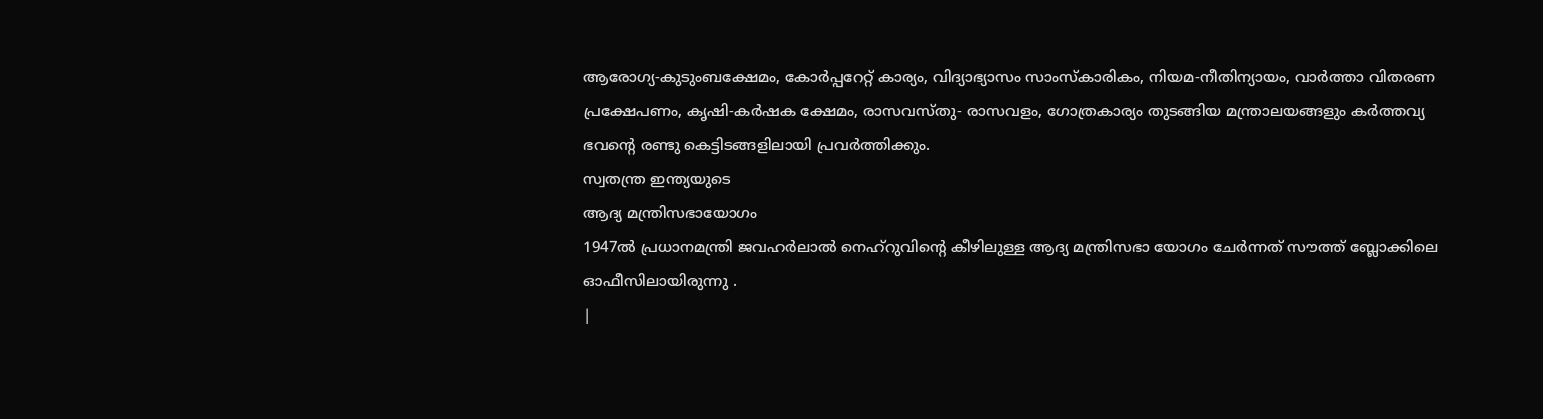ആരോഗ്യ-കുടുംബക്ഷേമം, കോർപ്പറേറ്റ് കാര്യം, വിദ്യാഭ്യാസം സാംസ്കാരികം, നിയമ-നീതിന്യായം, വാർത്താ വിതരണ പ്രക്ഷേപണം, കൃഷി-കർഷക ക്ഷേമം, രാസവസ്തു- രാസവളം, ഗോത്രകാര്യം തുടങ്ങിയ മന്ത്രാലയങ്ങളും കർത്തവ്യ ഭവന്റെ രണ്ടു കെട്ടിടങ്ങളിലായി പ്രവർത്തിക്കും.
സ്വതന്ത്ര ഇന്ത്യയുടെ
ആദ്യ മന്ത്രിസഭായോഗം
1947ൽ പ്രധാനമന്ത്രി ജവഹർലാൽ നെഹ്റുവിന്റെ കീഴിലുള്ള ആദ്യ മന്ത്രിസഭാ യോഗം ചേർന്നത് സൗത്ത് ബ്ലോക്കിലെ ഓഫീസിലായിരുന്നു .
|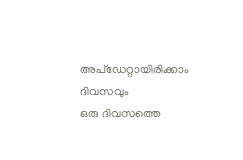അപ്ഡേറ്റായിരിക്കാം ദിവസവും
ഒരു ദിവസത്തെ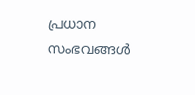പ്രധാന സംഭവങ്ങൾ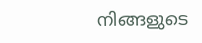നിങ്ങളുടെ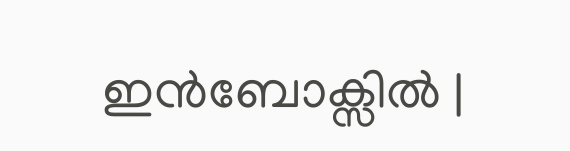ഇൻബോക്സിൽ |